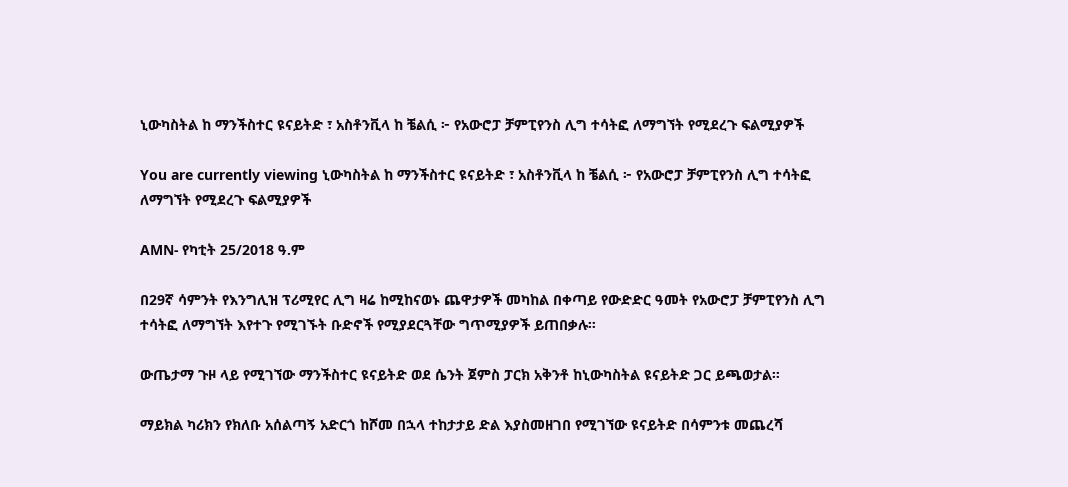ኒውካስትል ከ ማንችስተር ዩናይትድ ፣ አስቶንቪላ ከ ቼልሲ ፦ የአውሮፓ ቻምፒየንስ ሊግ ተሳትፎ ለማግኘት የሚደረጉ ፍልሚያዎች

You are currently viewing ኒውካስትል ከ ማንችስተር ዩናይትድ ፣ አስቶንቪላ ከ ቼልሲ ፦ የአውሮፓ ቻምፒየንስ ሊግ ተሳትፎ ለማግኘት የሚደረጉ ፍልሚያዎች

AMN- የካቲት 25/2018 ዓ.ም

በ29ኛ ሳምንት የእንግሊዝ ፕሪሚየር ሊግ ዛሬ ከሚከናወኑ ጨዋታዎች መካከል በቀጣይ የውድድር ዓመት የአውሮፓ ቻምፒየንስ ሊግ ተሳትፎ ለማግኘት እየተጉ የሚገኙት ቡድኖች የሚያደርጓቸው ግጥሚያዎች ይጠበቃሉ።

ውጤታማ ጉዞ ላይ የሚገኘው ማንችስተር ዩናይትድ ወደ ሴንት ጀምስ ፓርክ አቅንቶ ከኒውካስትል ዩናይትድ ጋር ይጫወታል።

ማይክል ካሪክን የክለቡ አሰልጣኝ አድርጎ ከሾመ በኋላ ተከታታይ ድል እያስመዘገበ የሚገኘው ዩናይትድ በሳምንቱ መጨረሻ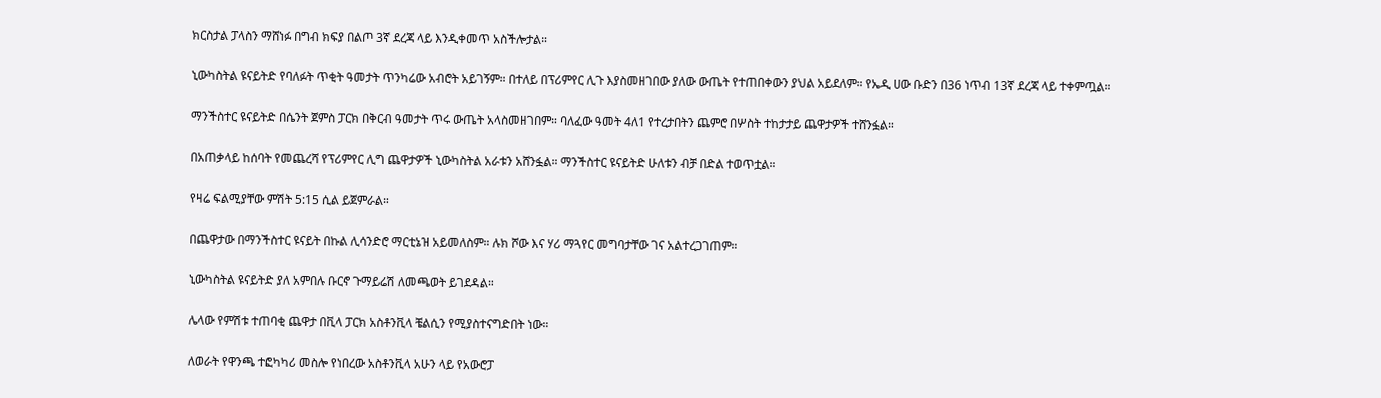ክርስታል ፓላስን ማሸነፉ በግብ ክፍያ በልጦ 3ኛ ደረጃ ላይ እንዲቀመጥ አስችሎታል።

ኒውካስትል ዩናይትድ የባለፉት ጥቂት ዓመታት ጥንካሬው አብሮት አይገኝም። በተለይ በፕሪምየር ሊጉ እያስመዘገበው ያለው ውጤት የተጠበቀውን ያህል አይደለም። የኤዲ ሀው ቡድን በ36 ነጥብ 13ኛ ደረጃ ላይ ተቀምጧል።

ማንችስተር ዩናይትድ በሴንት ጀምስ ፓርክ በቅርብ ዓመታት ጥሩ ውጤት አላስመዘገበም። ባለፈው ዓመት 4ለ1 የተረታበትን ጨምሮ በሦስት ተከታታይ ጨዋታዎች ተሸንፏል።

በአጠቃላይ ከሰባት የመጨረሻ የፕሪምየር ሊግ ጨዋታዎች ኒውካስትል አራቱን አሸንፏል። ማንችስተር ዩናይትድ ሁለቱን ብቻ በድል ተወጥቷል።

የዛሬ ፍልሚያቸው ምሽት 5:15 ሲል ይጀምራል።

በጨዋታው በማንችስተር ዩናይት በኩል ሊሳንድሮ ማርቲኔዝ አይመለስም። ሉክ ሾው እና ሃሪ ማጓየር መግባታቸው ገና አልተረጋገጠም።

ኒውካስትል ዩናይትድ ያለ አምበሉ ቡርኖ ጉማይሬሽ ለመጫወት ይገደዳል።

ሌላው የምሽቱ ተጠባቂ ጨዋታ በቪላ ፓርክ አስቶንቪላ ቼልሲን የሚያስተናግድበት ነው።

ለወራት የዋንጫ ተፎካካሪ መስሎ የነበረው አስቶንቪላ አሁን ላይ የአውሮፓ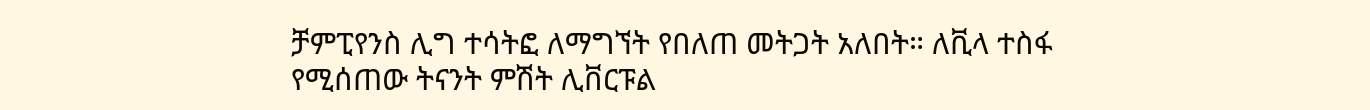ቻምፒየንስ ሊግ ተሳትፎ ለማግኘት የበለጠ መትጋት አለበት። ለቪላ ተስፋ የሚሰጠው ትናንት ምሽት ሊቨርፑል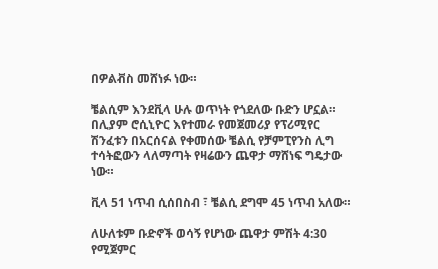በዎልቭስ መሸነፉ ነው።

ቼልሲም እንደቪላ ሁሉ ወጥነት የጎደለው ቡድን ሆኗል። በሊያም ሮሲኒዮር እየተመራ የመጀመሪያ የፕሪሚየር ሽንፈቱን በአርሰናል የቀመሰው ቼልሲ የቻምፒየንስ ሊግ ተሳትፎውን ላለማጣት የዛሬውን ጨዋታ ማሸነፍ ግዴታው ነው።

ቪላ 51 ነጥብ ሲሰበስብ ፣ ቼልሲ ደግሞ 45 ነጥብ አለው።

ለሁለቱም ቡድኖች ወሳኝ የሆነው ጨዋታ ምሽት 4:30 የሚጀምር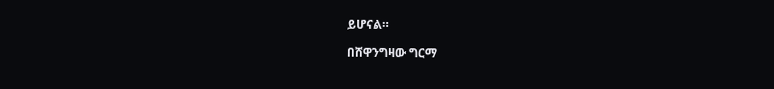ይሆናል።

በሸዋንግዛው ግርማ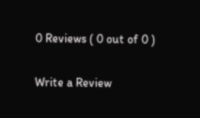0 Reviews ( 0 out of 0 )

Write a Review